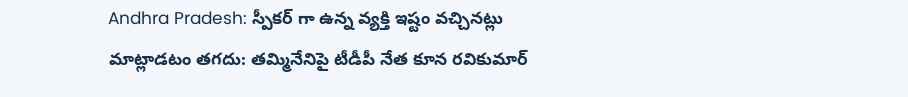Andhra Pradesh: స్పీకర్ గా ఉన్న వ్యక్తి ఇష్టం వచ్చినట్లు మాట్లాడటం తగదు: తమ్మినేనిపై టీడీపీ నేత కూన రవికుమార్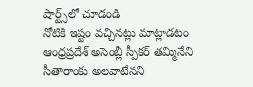షార్ట్స్‌లో చూడండి
నోటికి ఇష్టం వచ్చినట్లు మాట్లాడటం  ఆంధ్రప్రదేశ్ అసెంబ్లీ స్పీకర్ తమ్మినేని సీతారాంకు అలవాటేనని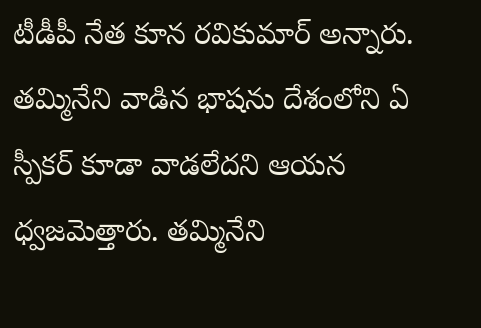టీడీపీ నేత కూన రవికుమార్ అన్నారు. తమ్మినేని వాడిన భాషను దేశంలోని ఏ స్పీకర్ కూడా వాడలేదని ఆయన ధ్వజమెత్తారు. తమ్మినేని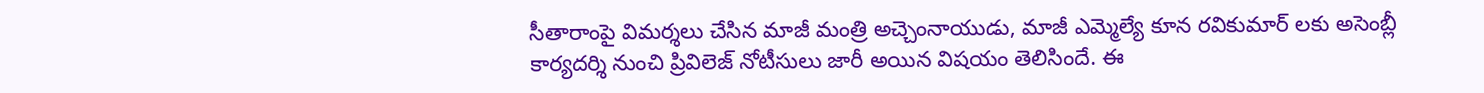సీతారాంపై విమర్శలు చేసిన మాజీ మంత్రి అచ్చెంనాయుడు, మాజీ ఎమ్మెల్యే కూన రవికుమార్ లకు అసెంబ్లీ కార్యదర్శి నుంచి ప్రివిలెజ్ నోటీసులు జారీ అయిన విషయం తెలిసిందే. ఈ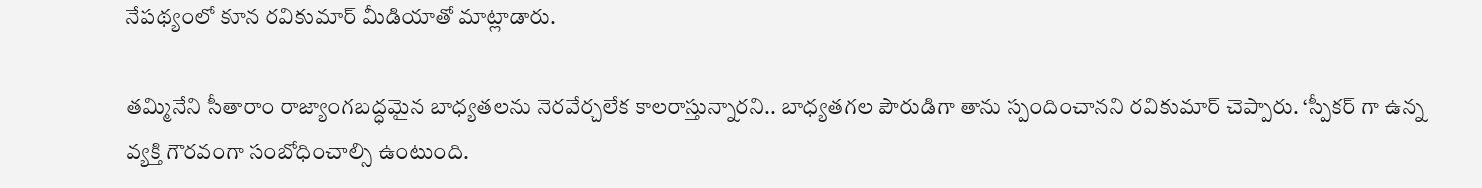నేపథ్యంలో కూన రవికుమార్ మీడియాతో మాట్లాడారు.

తమ్మినేని సీతారాం రాజ్యాంగబద్ధమైన బాధ్యతలను నెరవేర్చలేక కాలరాస్తున్నారని.. బాధ్యతగల పౌరుడిగా తాను స్పందించానని రవికుమార్ చెప్పారు. ‘స్పీకర్ గా ఉన్న వ్యక్తి గౌరవంగా సంబోధించాల్సి ఉంటుంది.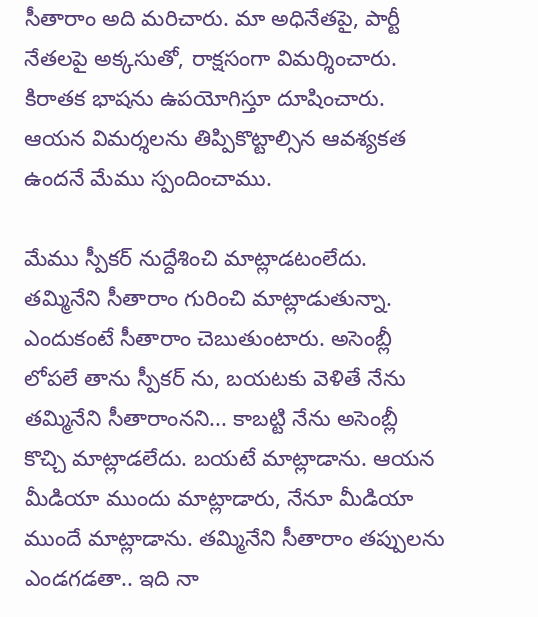సీతారాం అది మరిచారు. మా అధినేతపై, పార్టీ నేతలపై అక్కసుతో, రాక్షసంగా విమర్శించారు. కిరాతక భాషను ఉపయోగిస్తూ దూషించారు. ఆయన విమర్శలను తిప్పికొట్టాల్సిన ఆవశ్యకత ఉందనే మేము స్పందించాము.

మేము స్పీకర్ నుద్దేశించి మాట్లాడటంలేదు. తమ్మినేని సీతారాం గురించి మాట్లాడుతున్నా. ఎందుకంటే సీతారాం చెబుతుంటారు. అసెంబ్లీ లోపలే తాను స్పీకర్ ను, బయటకు వెళితే నేను తమ్మినేని సీతారాంనని... కాబట్టి నేను అసెంబ్లీ కొచ్చి మాట్లాడలేదు. బయటే మాట్లాడాను. ఆయన మీడియా ముందు మాట్లాడారు, నేనూ మీడియా ముందే మాట్లాడాను. తమ్మినేని సీతారాం తప్పులను ఎండగడతా.. ఇది నా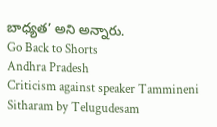బాధ్యత’ అని అన్నారు.
Go Back to Shorts
Andhra Pradesh
Criticism against speaker Tammineni Sitharam by Telugudesam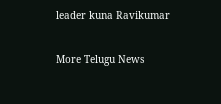leader kuna Ravikumar

More Telugu News